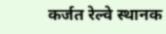कर्जत रेल्वे स्थानक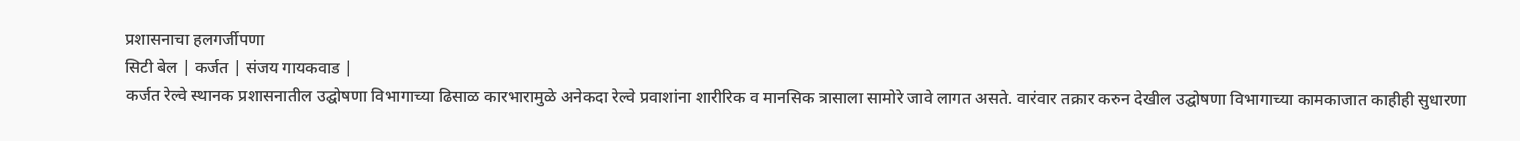प्रशासनाचा हलगर्जीपणा
सिटी बेल | कर्जत | संजय गायकवाड |
कर्जत रेल्वे स्थानक प्रशासनातील उद्घोषणा विभागाच्या ढिसाळ कारभारामुळे अनेकदा रेल्वे प्रवाशांना शारीरिक व मानसिक त्रासाला सामोरे जावे लागत असते. वारंवार तक्रार करुन देखील उद्घोषणा विभागाच्या कामकाजात काहीही सुधारणा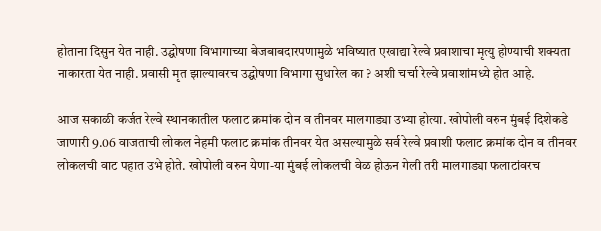होताना दिसुन येत नाही. उद्घोषणा विभागाच्या बेजबाबदारपणामुळे भविष्यात एखाद्या रेल्वे प्रवाशाचा मृत्यु होण्याची शक्यता नाकारता येत नाही. प्रवासी मृत झाल्यावरच उद्घोषणा विभागा सुधारेल का ? अशी चर्चा रेल्वे प्रवाशांमध्ये होत आहे.

आज सकाळी कर्जत रेल्वे स्थानकातील फलाट क्रमांक दोन व तीनवर मालगाड्या उभ्या होत्या. खोपोली वरुन मुंबई दिशेकडे जाणारी 9.06 वाजताची लोकल नेहमी फलाट क्रमांक तीनवर येत असल्यामुळे सर्व रेल्वे प्रवाशी फलाट क्रमांक दोन व तीनवर लोकलची वाट पहात उभे होते. खोपोली वरुन येणा-या मुंबई लोकलची वेळ होऊन गेली तरी मालगाड्या फलाटांवरच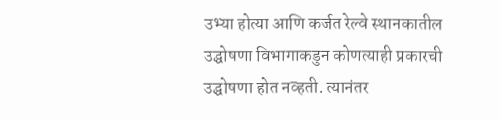उभ्या होत्या आणि कर्जत रेल्वे स्थानकातील उद्घोषणा विभागाकडुन कोणत्याही प्रकारची उद्घोषणा होत नव्हती. त्यानंतर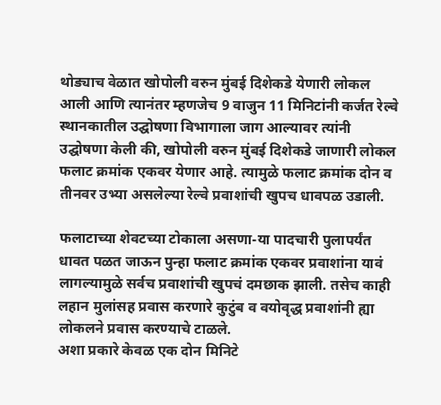थोड्याच वेळात खोपोली वरुन मुंबई दिशेकडे येणारी लोकल आली आणि त्यानंतर म्हणजेच 9 वाजुन 11 मिनिटांनी कर्जत रेल्वे स्थानकातील उद्घोषणा विभागाला जाग आल्यावर त्यांनी उद्घोषणा केली की, खोपोली वरुन मुंबई दिशेकडे जाणारी लोकल फलाट क्रमांक एकवर येणार आहे. त्यामुळे फलाट क्रमांक दोन व तीनवर उभ्या असलेल्या रेल्वे प्रवाशांची खुपच धावपळ उडाली.

फलाटाच्या शेवटच्या टोकाला असणा-या पादचारी पुलापर्यंत धावत पळत जाऊन पुन्हा फलाट क्रमांक एकवर प्रवाशांना यावं लागल्यामुळे सर्वच प्रवाशांची खुपचं दमछाक झाली. तसेच काही लहान मुलांसह प्रवास करणारे कुटुंब व वयोवृद्ध प्रवाशांनी ह्या लोकलने प्रवास करण्याचे टाळले.
अशा प्रकारे केवळ एक दोन मिनिटे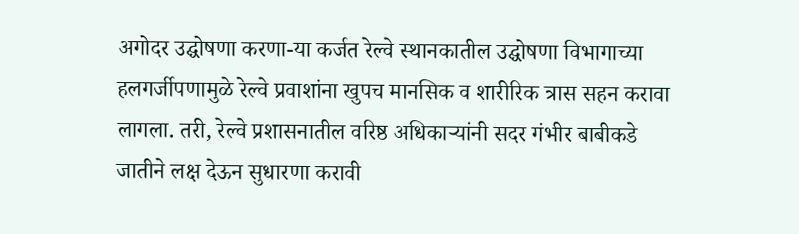अगोदर उद्घोषणा करणा-या कर्जत रेल्वे स्थानकातील उद्घोषणा विभागाच्या हलगर्जीपणामुळे रेल्वे प्रवाशांना खुपच मानसिक व शारीरिक त्रास सहन करावा लागला. तरी, रेल्वे प्रशासनातील वरिष्ठ अधिकाऱ्यांनी सदर गंभीर बाबीकडे जातीने लक्ष देऊन सुधारणा करावी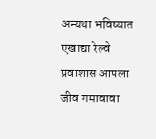अन्यथा भविष्यात एखाद्या रेल्वे प्रवाशास आपला जीव गमावावा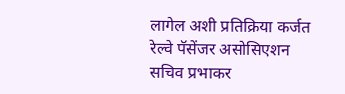लागेल अशी प्रतिक्रिया कर्जत रेल्वे पॅसेंजर असोसिएशन सचिव प्रभाकर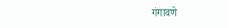गंगावणे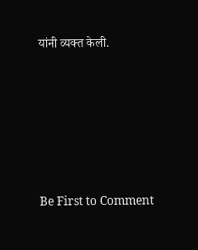यांनी व्यक्त केली.








Be First to Comment